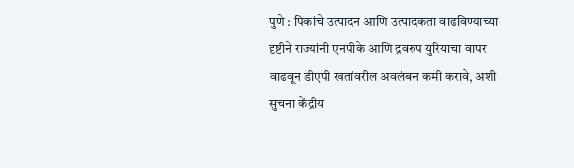पुणे : पिकांचे उत्पादन आणि उत्पादकता वाढविण्याच्या दृष्टीने राज्यांनी एनपीके आणि द्रवरुप युरियाचा वापर वाढवून डीएपी खतांवरील अवलंबन कमी करावे, अशी सुचना केंद्रीय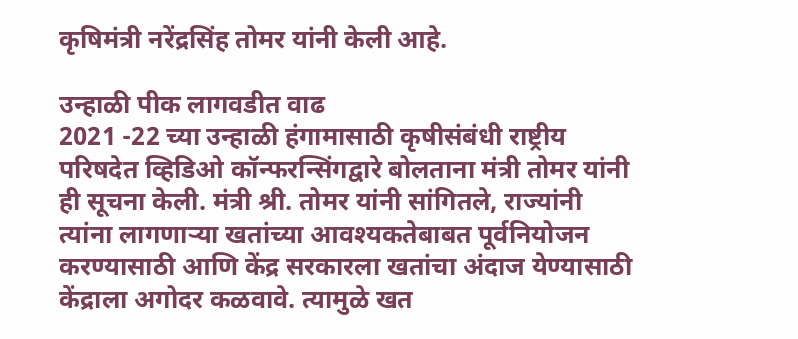कृषिमंत्री नरेंद्रसिंह तोमर यांनी केली आहे.

उन्हाळी पीक लागवडीत वाढ
2021 -22 च्या उन्हाळी हंगामासाठी कृषीसंबंधी राष्ट्रीय परिषदेत व्हिडिओ कॉन्फरन्सिंगद्वारे बोलताना मंत्री तोमर यांनी ही सूचना केली. मंत्री श्री. तोमर यांनी सांगितले, राज्यांनी त्यांना लागणाऱ्या खतांच्या आवश्यकतेबाबत पूर्वनियोजन करण्यासाठी आणि केंद्र सरकारला खतांचा अंदाज येण्यासाठी केंद्राला अगोदर कळवावे. त्यामुळे खत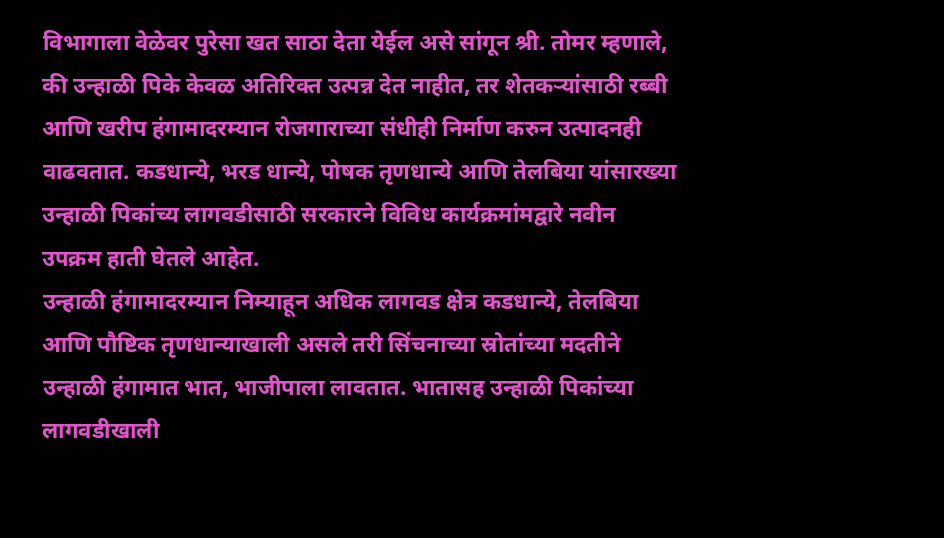विभागाला वेळेवर पुरेसा खत साठा देता येईल असे सांगून श्री. तोमर म्हणाले, की उन्हाळी पिके केवळ अतिरिक्त उत्पन्न देत नाहीत, तर शेतकऱ्यांसाठी रब्बी आणि खरीप हंगामादरम्यान रोजगाराच्या संधीही निर्माण करुन उत्पादनही वाढवतात. कडधान्ये, भरड धान्ये, पोषक तृणधान्ये आणि तेलबिया यांसारख्या उन्हाळी पिकांच्य लागवडीसाठी सरकारने विविध कार्यक्रमांमद्वारे नवीन उपक्रम हाती घेतले आहेत.
उन्हाळी हंगामादरम्यान निम्याहून अधिक लागवड क्षेत्र कडधान्ये, तेलबिया आणि पौष्टिक तृणधान्याखाली असले तरी सिंचनाच्या स्रोतांच्या मदतीने उन्हाळी हंगामात भात, भाजीपाला लावतात. भातासह उन्हाळी पिकांच्या लागवडीखाली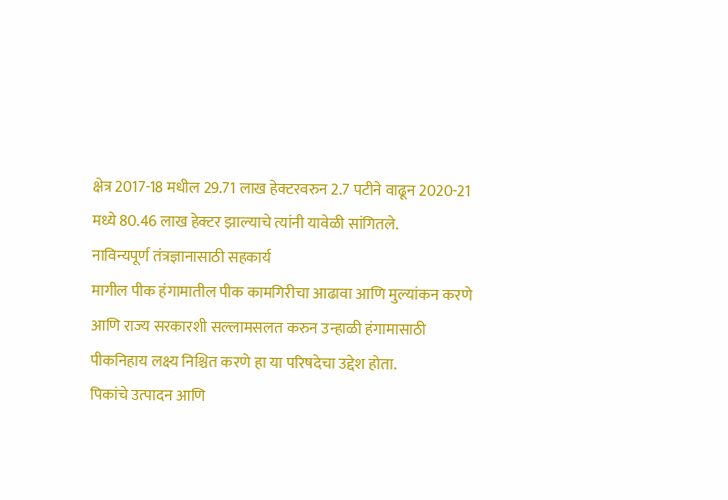क्षेत्र 2017-18 मधील 29.71 लाख हेक्टरवरुन 2.7 पटीने वाढून 2020-21 मध्ये 80.46 लाख हेक्टर झाल्याचे त्यांनी यावेळी सांगितले.
नाविन्यपूर्ण तंत्रज्ञानासाठी सहकार्य
मागील पीक हंगामातील पीक कामगिरीचा आढावा आणि मुल्यांकन करणे आणि राज्य सरकारशी सल्लामसलत करुन उन्हाळी हंगामासाठी पीकनिहाय लक्ष्य निश्चित करणे हा या परिषदेचा उद्देश होता.
पिकांचे उत्पादन आणि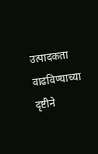उत्पादकता वाढविण्याच्या दृष्टीने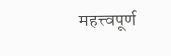महत्त्वपूर्ण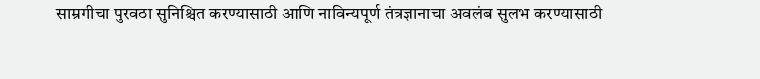साम्रगीचा पुरवठा सुनिश्चित करण्यासाठी आणि नाविन्यपूर्ण तंत्रज्ञानाचा अवलंब सुलभ करण्यासाठी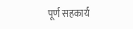पूर्ण सहकार्य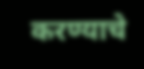करण्याचे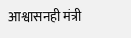आश्वासनही मंत्री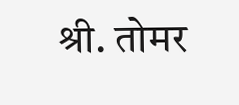श्री. तोमर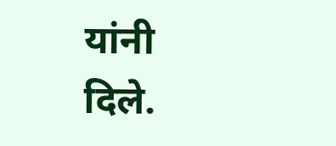यांनी दिले.